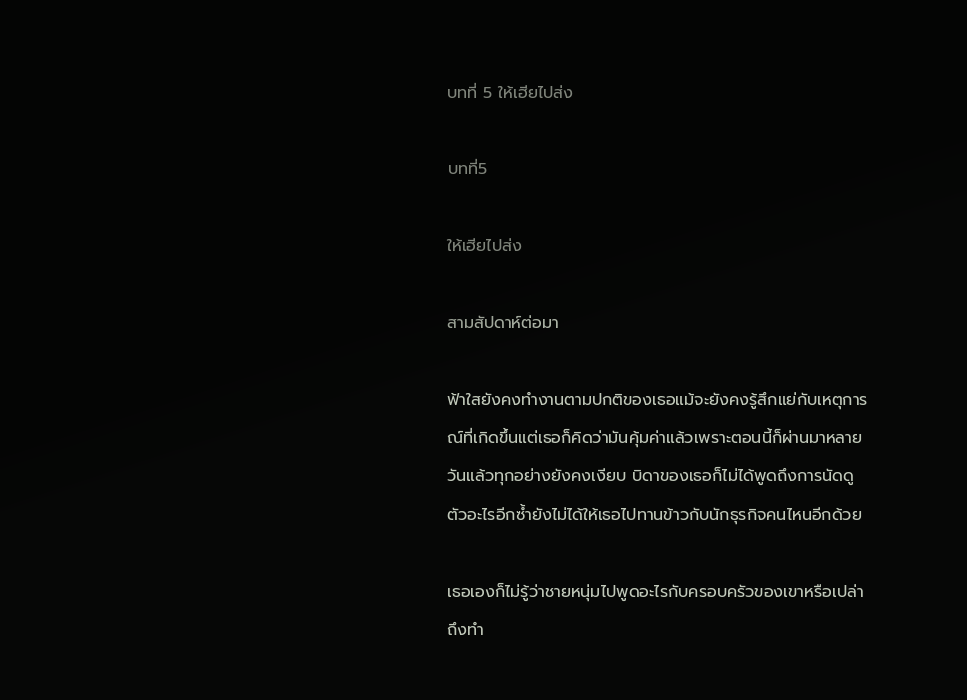บทที่ 5 ให้เฮียไปส่ง

บทที่5

ให้เฮียไปส่ง

สามสัปดาห์ต่อมา

ฟ้าใสยังคงทำงานตามปกติของเธอแม้จะยังคงรู้สึกแย่กับเหตุการณ์ที่เกิดขึ้นแต่เธอก็คิดว่ามันคุ้มค่าแล้วเพราะตอนนี้ก็ผ่านมาหลายวันแล้วทุกอย่างยังคงเงียบ บิดาของเธอก็ไม่ได้พูดถึงการนัดดูตัวอะไรอีกซ้ำยังไม่ได้ให้เธอไปทานข้าวกับนักธุรกิจคนไหนอีกด้วย

เธอเองก็ไม่รู้ว่าชายหนุ่มไปพูดอะไรกับครอบครัวของเขาหรือเปล่าถึงทำ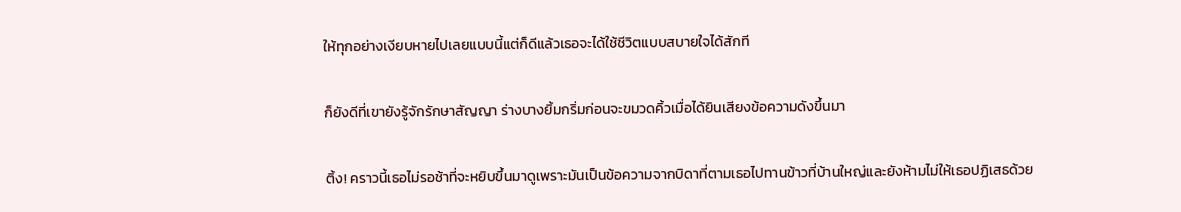ให้ทุกอย่างเงียบหายไปเลยแบบนี้แต่ก็ดีแล้วเธอจะได้ใช้ชีวิตแบบสบายใจได้สักที

ก็ยังดีที่เขายังรู้จักรักษาสัญญา ร่างบางยิ้มกริ่มก่อนจะขมวดคิ้วเมื่อได้ยินเสียงข้อความดังขึ้นมา

ติ้ง! คราวนี้เธอไม่รอช้าที่จะหยิบขึ้นมาดูเพราะมันเป็นข้อความจากบิดาที่ตามเธอไปทานข้าวที่บ้านใหญ่และยังห้ามไม่ให้เธอปฏิเสธด้วย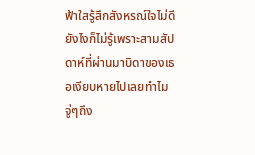ฟ้าใสรู้สึกสังหรณ์ใจไม่ดียังไงก็ไม่รู้เพราะสามสัปดาห์ที่ผ่านมาบิดาของเธอเงียบหายไปเลยทำไมจู่ๆถึง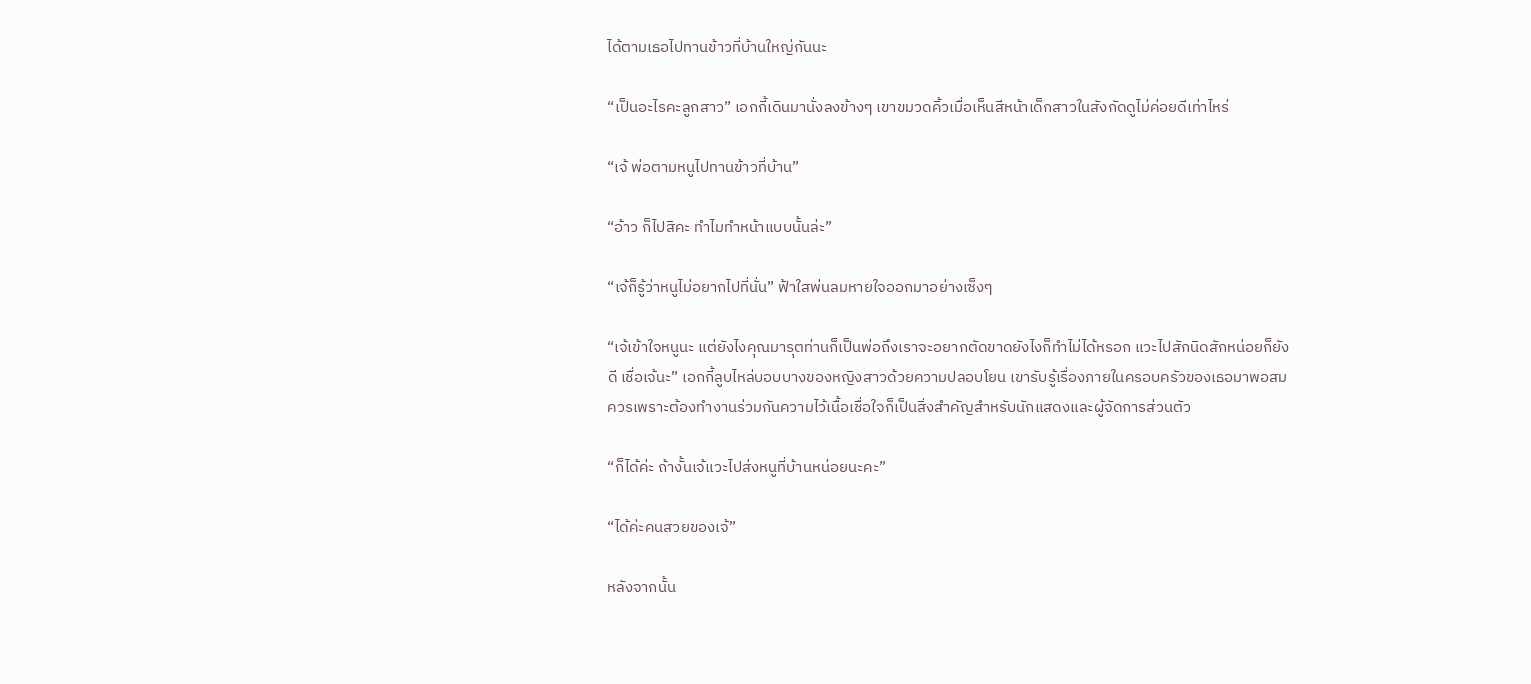ได้ตามเธอไปทานข้าวที่บ้านใหญ่กันนะ

“เป็นอะไรคะลูกสาว” เอกกี้เดินมานั่งลงข้างๆ เขาขมวดคิ้วเมื่อเห็นสีหน้าเด็กสาวในสังกัดดูไม่ค่อยดีเท่าไหร่

“เจ้ พ่อตามหนูไปทานข้าวที่บ้าน”

“อ้าว ก็ไปสิคะ ทำไมทำหน้าแบบนั้นล่ะ”

“เจ้ก็รู้ว่าหนูไม่อยากไปที่นั่น” ฟ้าใสพ่นลมหายใจออกมาอย่างเซ็งๆ

“เจ้เข้าใจหนูนะ แต่ยังไงคุณมารุตท่านก็เป็นพ่อถึงเราจะอยากตัดขาดยังไงก็ทำไม่ได้หรอก แวะไปสักนิดสักหน่อยก็ยังดี เชื่อเจ้นะ” เอกกี้ลูบไหล่บอบบางของหญิงสาวด้วยความปลอบโยน เขารับรู้เรื่องภายในครอบครัวของเธอมาพอสมควรเพราะต้องทำงานร่วมกันความไว้เนื้อเชื่อใจก็เป็นสิ่งสำคัญสำหรับนักแสดงและผู้จัดการส่วนตัว

“ก็ได้ค่ะ ถ้างั้นเจ้แวะไปส่งหนูที่บ้านหน่อยนะคะ”

“ได้ค่ะคนสวยของเจ้”

หลังจากนั้น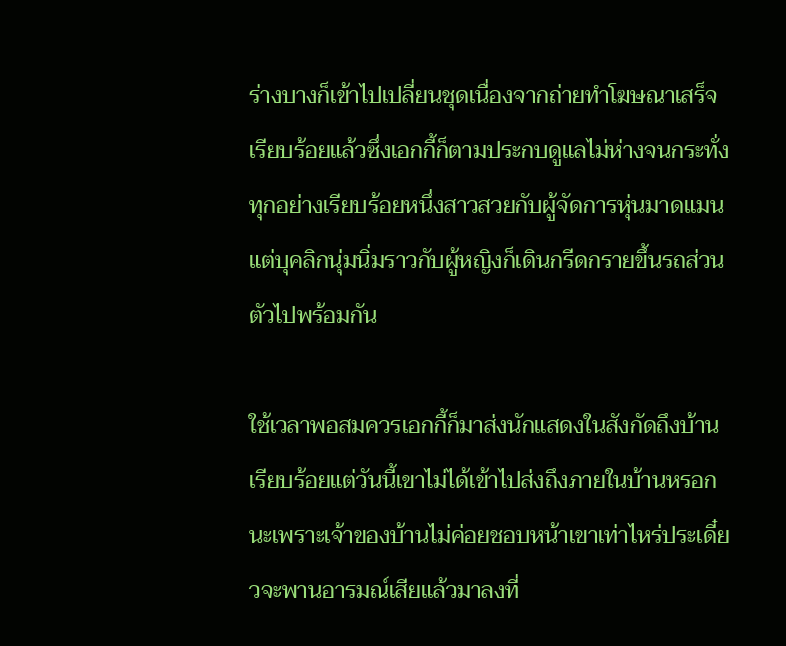ร่างบางก็เข้าไปเปลี่ยนชุดเนื่องจากถ่ายทำโฆษณาเสร็จเรียบร้อยแล้วซึ่งเอกกี้ก็ตามประกบดูแลไม่ห่างจนกระทั่งทุกอย่างเรียบร้อยหนึ่งสาวสวยกับผู้จัดการหุ่นมาดแมนแต่บุคลิกนุ่มนิ่มราวกับผู้หญิงก็เดินกรีดกรายขึ้นรถส่วนตัวไปพร้อมกัน

ใช้เวลาพอสมควรเอกกี้ก็มาส่งนักแสดงในสังกัดถึงบ้านเรียบร้อยแต่วันนี้เขาไม่ได้เข้าไปส่งถึงภายในบ้านหรอกนะเพราะเจ้าของบ้านไม่ค่อยชอบหน้าเขาเท่าไหร่ประเดี๋ยวจะพานอารมณ์เสียแล้วมาลงที่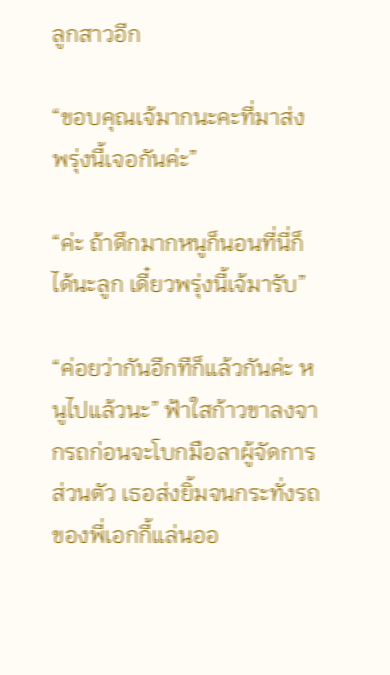ลูกสาวอีก

“ขอบคุณเจ้มากนะคะที่มาส่ง พรุ่งนี้เจอกันค่ะ”

“ค่ะ ถ้าดึกมากหนูก็นอนที่นี่ก็ได้นะลูก เดี๋ยวพรุ่งนี้เจ้มารับ”

“ค่อยว่ากันอีกทีก็แล้วกันค่ะ หนูไปแล้วนะ” ฟ้าใสก้าวขาลงจากรถก่อนจะโบกมือลาผู้จัดการส่วนตัว เธอส่งยิ้มจนกระทั่งรถของพี่เอกกี้แล่นออ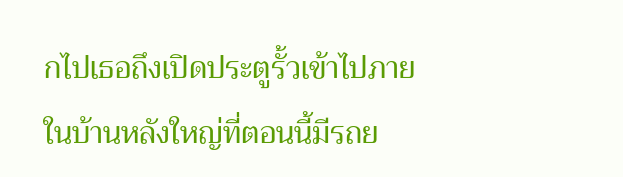กไปเธอถึงเปิดประตูรั้วเข้าไปภายในบ้านหลังใหญ่ที่ตอนนี้มีรถย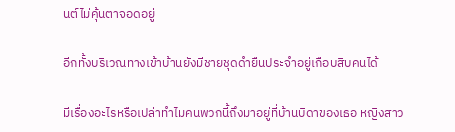นต์ไม่คุ้นตาจอดอยู่

อีกทั้งบริเวณทางเข้าบ้านยังมีชายชุดดำยืนประจำอยู่เกือบสิบคนได้

มีเรื่องอะไรหรือเปล่าทำไมคนพวกนี้ถึงมาอยู่ที่บ้านบิดาของเธอ หญิงสาว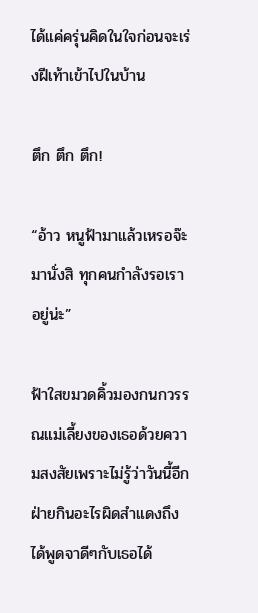ได้แค่ครุ่นคิดในใจก่อนจะเร่งฝีเท้าเข้าไปในบ้าน

ตึก ตึก ตึก!

“อ้าว หนูฟ้ามาแล้วเหรอจ๊ะ มานั่งสิ ทุกคนกำลังรอเราอยู่น่ะ”

ฟ้าใสขมวดคิ้วมองกนกวรรณแม่เลี้ยงของเธอด้วยความสงสัยเพราะไม่รู้ว่าวันนี้อีกฝ่ายกินอะไรผิดสำแดงถึงได้พูดจาดีๆกับเธอได้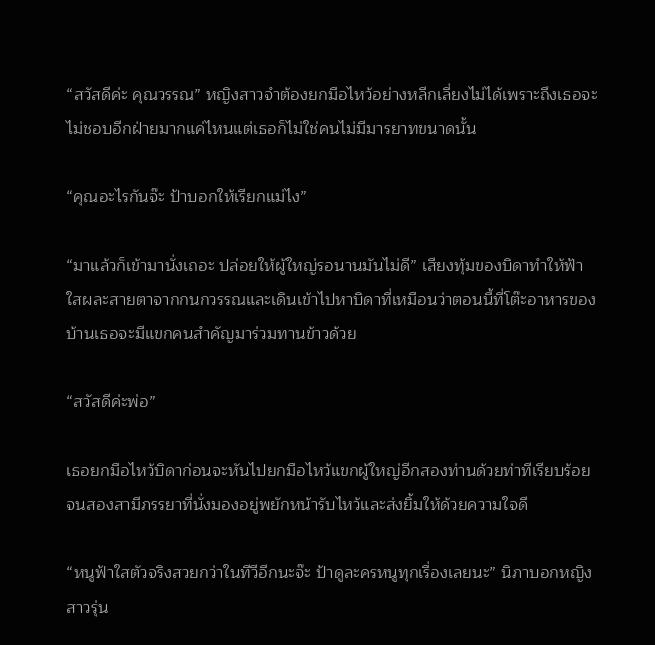“สวัสดีค่ะ คุณวรรณ” หญิงสาวจำต้องยกมือไหว้อย่างหลีกเลี่ยงไม่ได้เพราะถึงเธอจะไม่ชอบอีกฝ่ายมากแค่ไหนแต่เธอก็ไม่ใช่คนไม่มีมารยาทขนาดนั้น

“คุณอะไรกันจ๊ะ ป้าบอกให้เรียกแม่ไง”

“มาแล้วก็เข้ามานั่งเถอะ ปล่อยให้ผู้ใหญ่รอนานมันไม่ดี” เสียงทุ้มของบิดาทำให้ฟ้าใสผละสายตาจากกนกวรรณและเดินเข้าไปหาบิดาที่เหมือนว่าตอนนี้ที่โต๊ะอาหารของบ้านเธอจะมีแขกคนสำคัญมาร่วมทานข้าวด้วย

“สวัสดีค่ะพ่อ”

เธอยกมือไหว้บิดาก่อนจะหันไปยกมือไหว้แขกผู้ใหญ่อีกสองท่านด้วยท่าทีเรียบร้อยจนสองสามีภรรยาที่นั่งมองอยู่พยักหน้ารับไหว้และส่งยิ้มให้ด้วยความใจดี

“หนูฟ้าใสตัวจริงสวยกว่าในทีวีอีกนะจ๊ะ ป้าดูละครหนูทุกเรื่องเลยนะ” นิภาบอกหญิงสาวรุ่น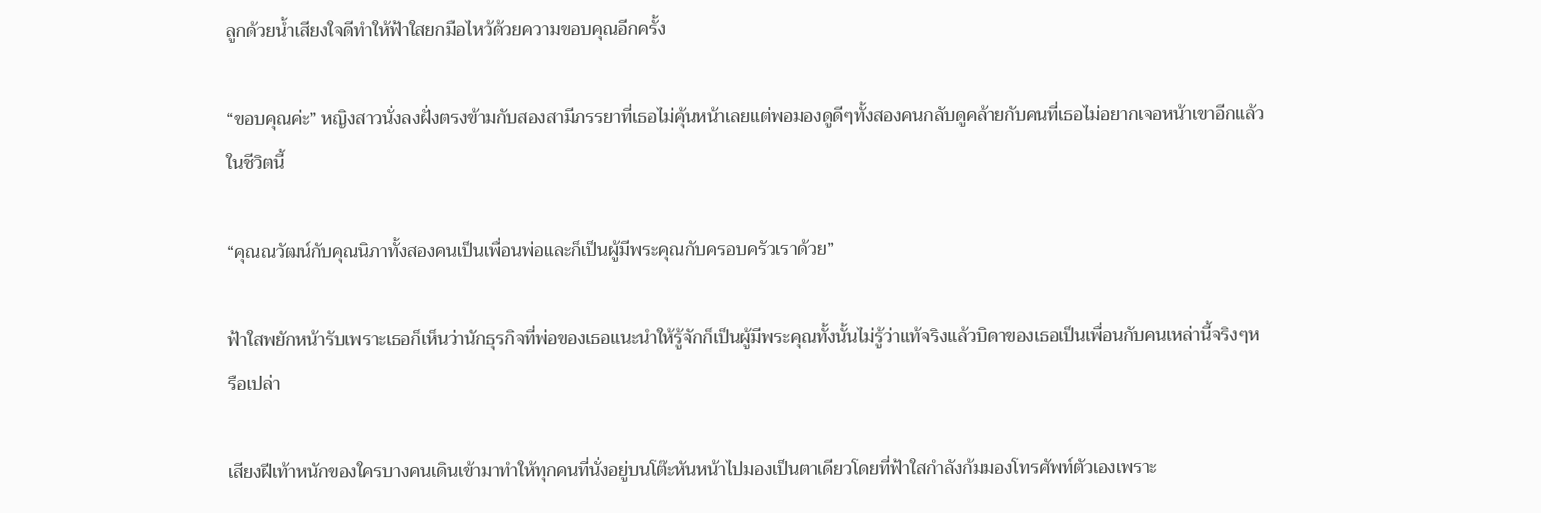ลูกด้วยน้ำเสียงใจดีทำให้ฟ้าใสยกมือไหว้ด้วยความขอบคุณอีกครั้ง

“ขอบคุณค่ะ” หญิงสาวนั่งลงฝั่งตรงข้ามกับสองสามีภรรยาที่เธอไม่คุ้นหน้าเลยแต่พอมองดูดีๆทั้งสองคนกลับดูคล้ายกับคนที่เธอไม่อยากเจอหน้าเขาอีกแล้วในชีวิตนี้

“คุณณวัฒน์กับคุณนิภาทั้งสองคนเป็นเพื่อนพ่อและก็เป็นผู้มีพระคุณกับครอบครัวเราด้วย”

ฟ้าใสพยักหน้ารับเพราะเธอก็เห็นว่านักธุรกิจที่พ่อของเธอแนะนำให้รู้จักก็เป็นผู้มีพระคุณทั้งนั้นไม่รู้ว่าแท้จริงแล้วบิดาของเธอเป็นเพื่อนกับคนเหล่านี้จริงๆหรือเปล่า

เสียงฝีเท้าหนักของใครบางคนเดินเข้ามาทำให้ทุกคนที่นั่งอยู่บนโต๊ะหันหน้าไปมองเป็นตาเดียวโดยที่ฟ้าใสกำลังก้มมองโทรศัพท์ตัวเองเพราะ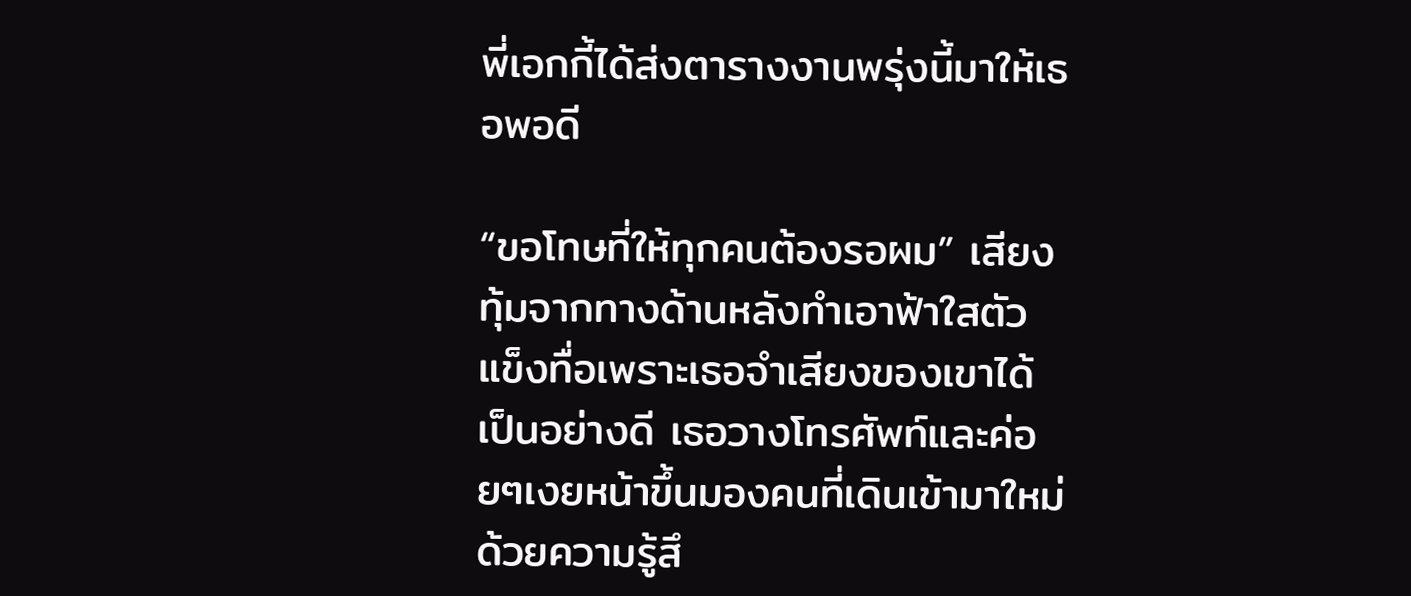พี่เอกกี้ได้ส่งตารางงานพรุ่งนี้มาให้เธอพอดี

“ขอโทษที่ให้ทุกคนต้องรอผม” เสียงทุ้มจากทางด้านหลังทำเอาฟ้าใสตัวแข็งทื่อเพราะเธอจำเสียงของเขาได้เป็นอย่างดี เธอวางโทรศัพท์และค่อยๆเงยหน้าขึ้นมองคนที่เดินเข้ามาใหม่ด้วยความรู้สึ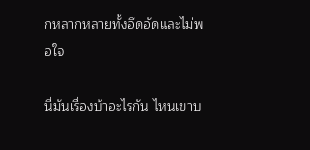กหลากหลายทั้งอึดอัดและไม่พอใจ

นี่มันเรื่องบ้าอะไรกัน ไหนเขาบ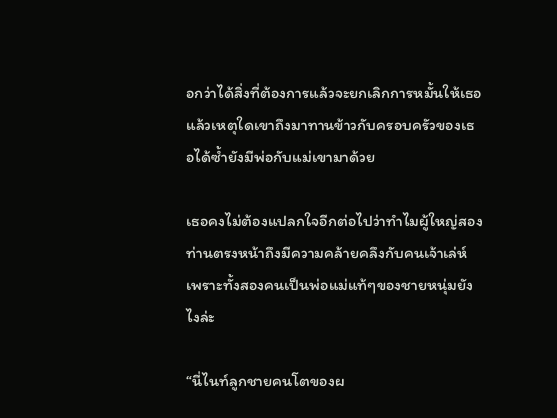อกว่าได้สิ่งที่ต้องการแล้วจะยกเลิกการหมั้นให้เธอแล้วเหตุใดเขาถึงมาทานข้าวกับครอบครัวของเธอได้ซ้ำยังมีพ่อกับแม่เขามาด้วย

เธอคงไม่ต้องแปลกใจอีกต่อไปว่าทำไมผู้ใหญ่สองท่านตรงหน้าถึงมีความคล้ายคลึงกับคนเจ้าเล่ห์เพราะทั้งสองคนเป็นพ่อแม่แท้ๆของชายหนุ่มยังไงล่ะ

“นี่ไนท์ลูกชายคนโตของผ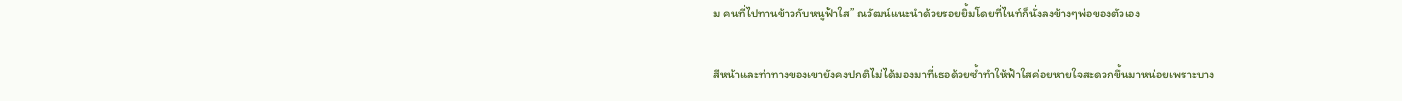ม คนที่ไปทานข้าวกับหนูฟ้าใส” ณวัฒน์แนะนำด้วยรอยยิ้มโดยที่ไนท์ก็นั่งลงข้างๆพ่อของตัวเอง

สีหน้าและท่าทางของเขายังคงปกติไม่ได้มองมาที่เธอด้วยซ้ำทำให้ฟ้าใสค่อยหายใจสะดวกขึ้นมาหน่อยเพราะบาง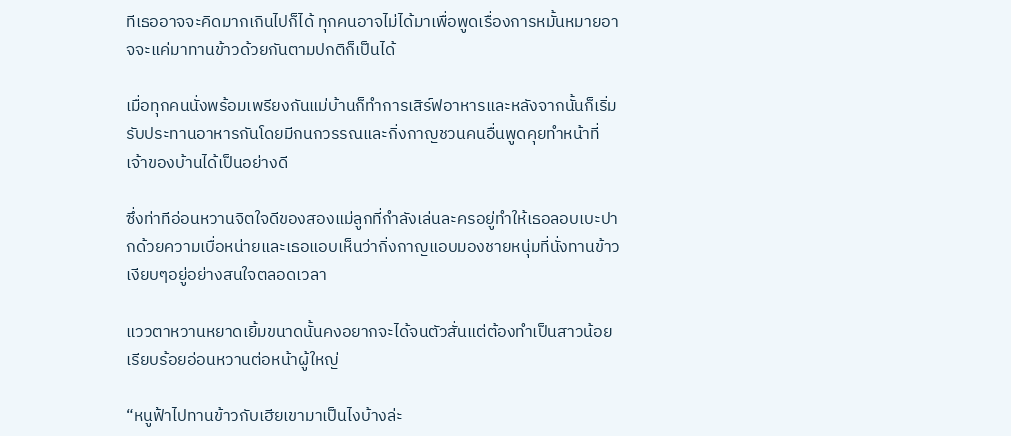ทีเธออาจจะคิดมากเกินไปก็ได้ ทุกคนอาจไม่ได้มาเพื่อพูดเรื่องการหมั้นหมายอาจจะแค่มาทานข้าวด้วยกันตามปกติก็เป็นได้

เมื่อทุกคนนั่งพร้อมเพรียงกันแม่บ้านก็ทำการเสิร์ฟอาหารและหลังจากนั้นก็เริ่มรับประทานอาหารกันโดยมีกนกวรรณและกิ่งกาญชวนคนอื่นพูดคุยทำหน้าที่เจ้าของบ้านได้เป็นอย่างดี

ซึ่งท่าทีอ่อนหวานจิตใจดีของสองแม่ลูกที่กำลังเล่นละครอยู่ทำให้เธอลอบเบะปากด้วยความเบื่อหน่ายและเธอแอบเห็นว่ากิ่งกาญแอบมองชายหนุ่มที่นั่งทานข้าวเงียบๆอยู่อย่างสนใจตลอดเวลา

แววตาหวานหยาดเยิ้มขนาดนั้นคงอยากจะได้จนตัวสั่นแต่ต้องทำเป็นสาวน้อยเรียบร้อยอ่อนหวานต่อหน้าผู้ใหญ่

“หนูฟ้าไปทานข้าวกับเฮียเขามาเป็นไงบ้างล่ะ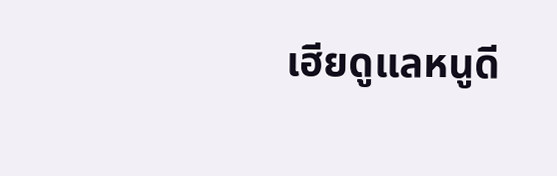เฮียดูแลหนูดี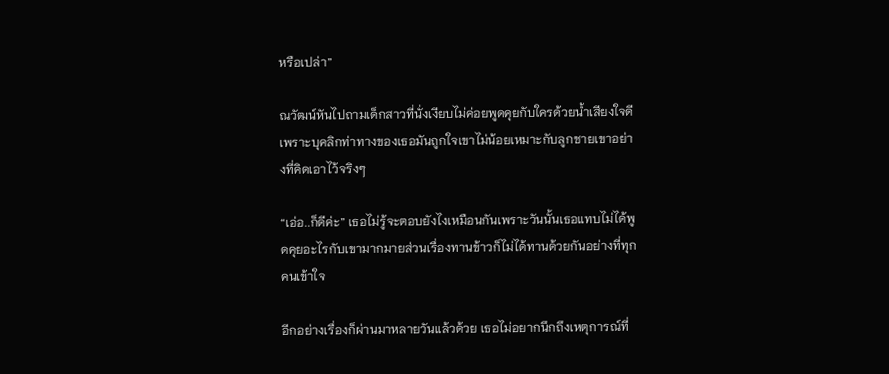หรือเปล่า”

ณวัฒน์หันไปถามเด็กสาวที่นั่งเงียบไม่ค่อยพูดคุยกับใครด้วยน้ำเสียงใจดีเพราะบุคลิกท่าทางของเธอมันถูกใจเขาไม่น้อยเหมาะกับลูกชายเขาอย่างที่คิดเอาไว้จริงๆ

“เอ่อ..ก็ดีค่ะ” เธอไม่รู้จะตอบยังไงเหมือนกันเพราะวันนั้นเธอแทบไม่ได้พูดคุยอะไรกับเขามากมายส่วนเรื่องทานข้าวก็ไม่ได้ทานด้วยกันอย่างที่ทุกคนเข้าใจ

อีกอย่างเรื่องก็ผ่านมาหลายวันแล้วด้วย เธอไม่อยากนึกถึงเหตุการณ์ที่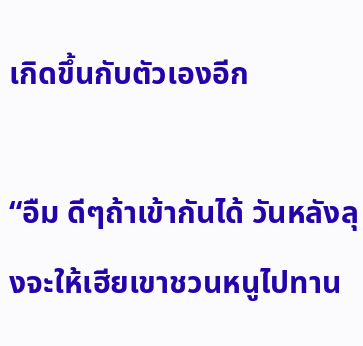เกิดขึ้นกับตัวเองอีก

“อืม ดีๆถ้าเข้ากันได้ วันหลังลุงจะให้เฮียเขาชวนหนูไปทาน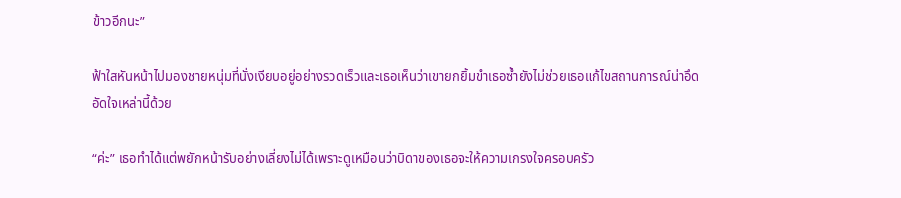ข้าวอีกนะ”

ฟ้าใสหันหน้าไปมองชายหนุ่มที่นั่งเงียบอยู่อย่างรวดเร็วและเธอเห็นว่าเขายกยิ้มขำเธอซ้ำยังไม่ช่วยเธอแก้ไขสถานการณ์น่าอึดอัดใจเหล่านี้ด้วย

“ค่ะ” เธอทำได้แต่พยักหน้ารับอย่างเลี่ยงไม่ได้เพราะดูเหมือนว่าบิดาของเธอจะให้ความเกรงใจครอบครัว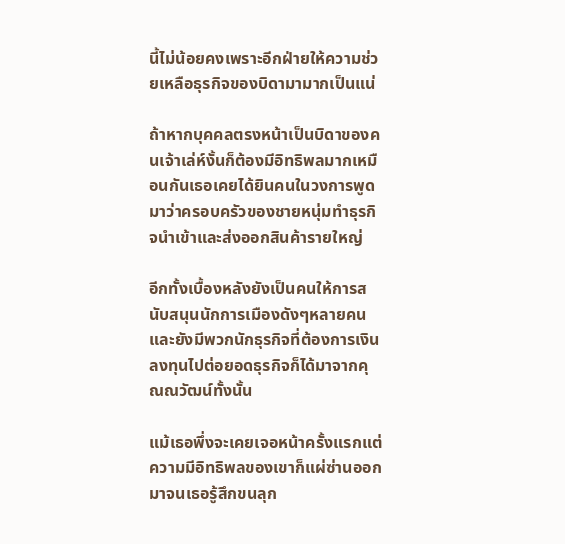นี้ไม่น้อยคงเพราะอีกฝ่ายให้ความช่วยเหลือธุรกิจของบิดามามากเป็นแน่

ถ้าหากบุคคลตรงหน้าเป็นบิดาของคนเจ้าเล่ห์งั้นก็ต้องมีอิทธิพลมากเหมือนกันเธอเคยได้ยินคนในวงการพูดมาว่าครอบครัวของชายหนุ่มทำธุรกิจนำเข้าและส่งออกสินค้ารายใหญ่

อีกทั้งเบื้องหลังยังเป็นคนให้การสนับสนุนนักการเมืองดังๆหลายคนและยังมีพวกนักธุรกิจที่ต้องการเงินลงทุนไปต่อยอดธุรกิจก็ได้มาจากคุณณวัฒน์ทั้งนั้น

แม้เธอพึ่งจะเคยเจอหน้าครั้งแรกแต่ความมีอิทธิพลของเขาก็แผ่ซ่านออกมาจนเธอรู้สึกขนลุก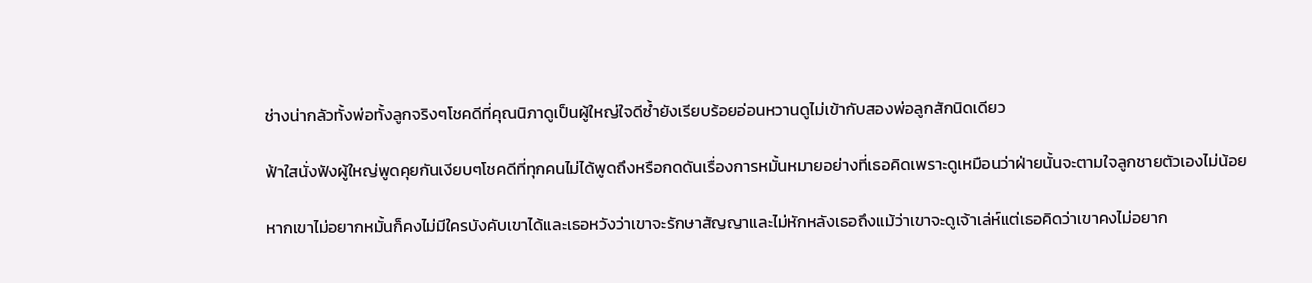ช่างน่ากลัวทั้งพ่อทั้งลูกจริงๆโชคดีที่คุณนิภาดูเป็นผู้ใหญ่ใจดีซ้ำยังเรียบร้อยอ่อนหวานดูไม่เข้ากับสองพ่อลูกสักนิดเดียว

ฟ้าใสนั่งฟังผู้ใหญ่พูดคุยกันเงียบๆโชคดีที่ทุกคนไม่ได้พูดถึงหรือกดดันเรื่องการหมั้นหมายอย่างที่เธอคิดเพราะดูเหมือนว่าฝ่ายนั้นจะตามใจลูกชายตัวเองไม่น้อย

หากเขาไม่อยากหมั้นก็คงไม่มีใครบังคับเขาได้และเธอหวังว่าเขาจะรักษาสัญญาและไม่หักหลังเธอถึงแม้ว่าเขาจะดูเจ้าเล่ห์แต่เธอคิดว่าเขาคงไม่อยาก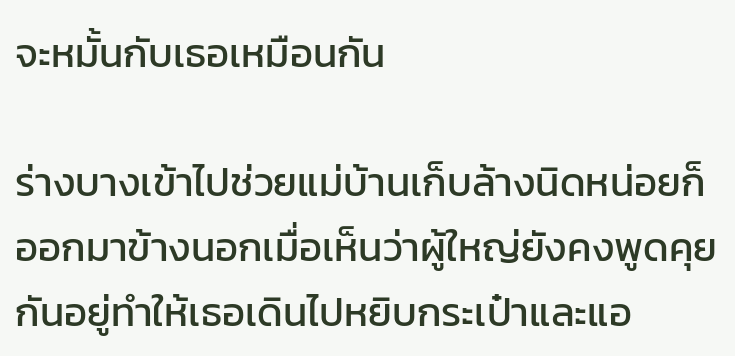จะหมั้นกับเธอเหมือนกัน

ร่างบางเข้าไปช่วยแม่บ้านเก็บล้างนิดหน่อยก็ออกมาข้างนอกเมื่อเห็นว่าผู้ใหญ่ยังคงพูดคุยกันอยู่ทำให้เธอเดินไปหยิบกระเป๋าและแอ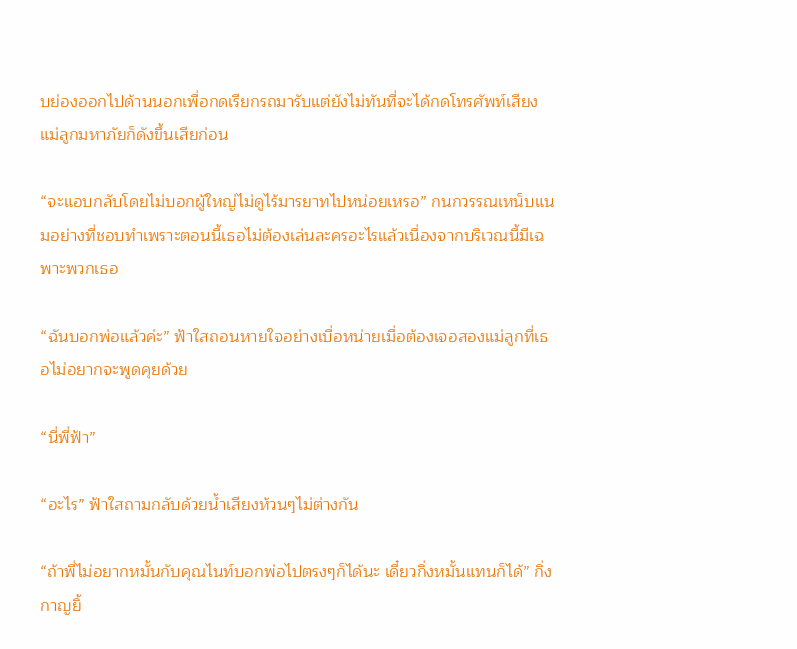บย่องออกไปด้านนอกเพื่อกดเรียกรถมารับแต่ยังไม่ทันที่จะได้กดโทรศัพท์เสียงแม่ลูกมหาภัยก็ดังขึ้นเสียก่อน

“จะแอบกลับโดยไม่บอกผู้ใหญ่ไม่ดูไร้มารยาทไปหน่อยเหรอ” กนกวรรณเหน็บแนมอย่างที่ชอบทำเพราะตอนนี้เธอไม่ต้องเล่นละครอะไรแล้วเนื่องจากบริเวณนี้มีเฉพาะพวกเธอ

“ฉันบอกพ่อแล้วค่ะ” ฟ้าใสถอนหายใจอย่างเบื่อหน่ายเมื่อต้องเจอสองแม่ลูกที่เธอไม่อยากจะพูดคุยด้วย

“นี่พี่ฟ้า”

“อะไร” ฟ้าใสถามกลับด้วยน้ำเสียงห้วนๆไม่ต่างกัน

“ถ้าพี่ไม่อยากหมั้นกับคุณไนท์บอกพ่อไปตรงๆก็ได้นะ เดี๋ยวกิ่งหมั้นแทนก็ได้” กิ่งกาญยิ้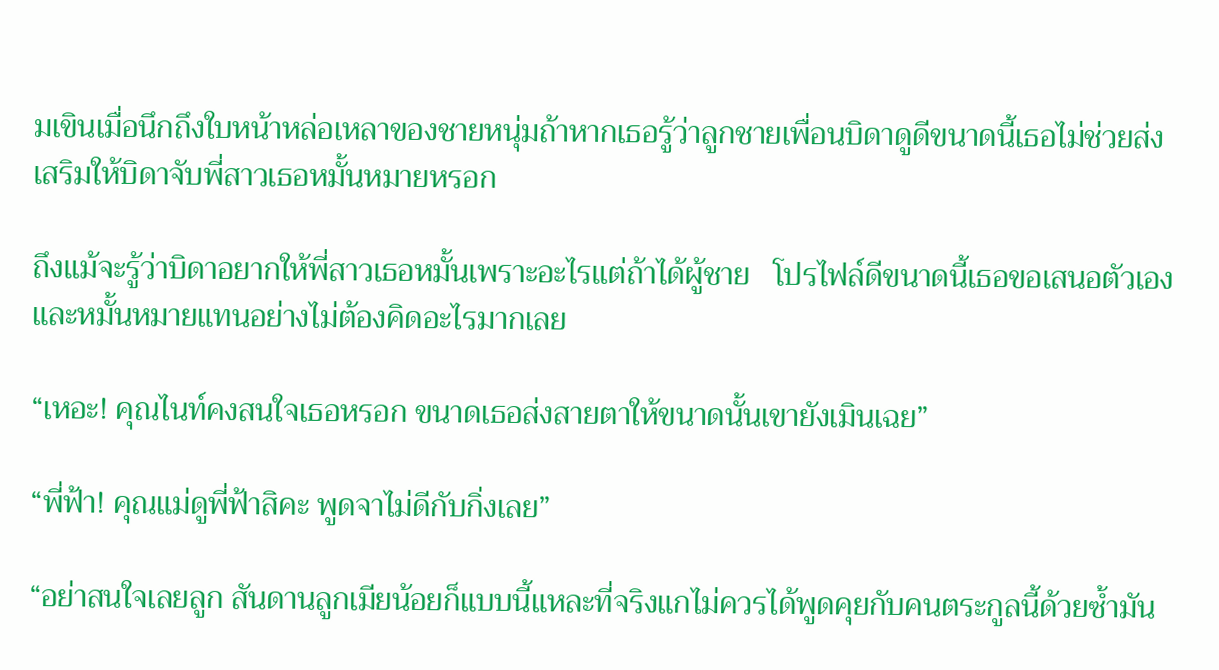มเขินเมื่อนึกถึงใบหน้าหล่อเหลาของชายหนุ่มถ้าหากเธอรู้ว่าลูกชายเพื่อนบิดาดูดีขนาดนี้เธอไม่ช่วยส่งเสริมให้บิดาจับพี่สาวเธอหมั้นหมายหรอก

ถึงแม้จะรู้ว่าบิดาอยากให้พี่สาวเธอหมั้นเพราะอะไรแต่ถ้าได้ผู้ชาย   โปรไฟล์ดีขนาดนี้เธอขอเสนอตัวเองและหมั้นหมายแทนอย่างไม่ต้องคิดอะไรมากเลย

“เหอะ! คุณไนท์คงสนใจเธอหรอก ขนาดเธอส่งสายตาให้ขนาดนั้นเขายังเมินเฉย”

“พี่ฟ้า! คุณแม่ดูพี่ฟ้าสิคะ พูดจาไม่ดีกับกิ่งเลย”

“อย่าสนใจเลยลูก สันดานลูกเมียน้อยก็แบบนี้แหละที่จริงแกไม่ควรได้พูดคุยกับคนตระกูลนี้ด้วยซ้ำมัน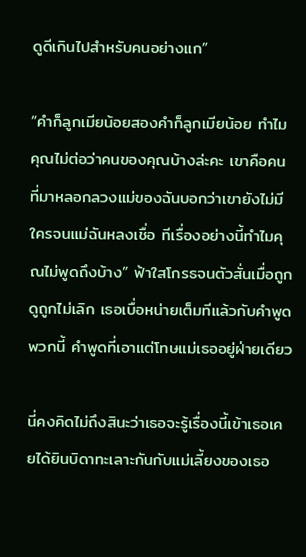ดูดีเกินไปสำหรับคนอย่างแก”

“คำก็ลูกเมียน้อยสองคำก็ลูกเมียน้อย ทำไมคุณไม่ต่อว่าคนของคุณบ้างล่ะคะ เขาคือคนที่มาหลอกลวงแม่ของฉันบอกว่าเขายังไม่มีใครจนแม่ฉันหลงเชื่อ ทีเรื่องอย่างนี้ทำไมคุณไม่พูดถึงบ้าง” ฟ้าใสโกรธจนตัวสั่นเมื่อถูกดูถูกไม่เลิก เธอเบื่อหน่ายเต็มทีแล้วกับคำพูดพวกนี้ คำพูดที่เอาแต่โทษแม่เธออยู่ฝ่ายเดียว

นี่คงคิดไม่ถึงสินะว่าเธอจะรู้เรื่องนี้เข้าเธอเคยได้ยินบิดาทะเลาะกันกับแม่เลี้ยงของเธอ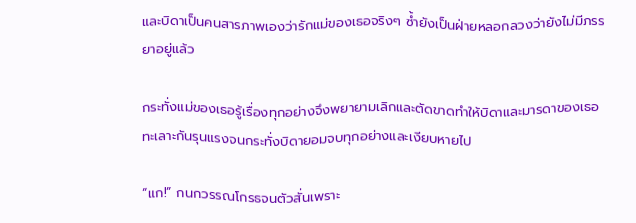และบิดาเป็นคนสารภาพเองว่ารักแม่ของเธอจริงๆ ซ้ำยังเป็นฝ่ายหลอกลวงว่ายังไม่มีภรรยาอยู่แล้ว

กระทั่งแม่ของเธอรู้เรื่องทุกอย่างจึงพยายามเลิกและตัดขาดทำให้บิดาและมารดาของเธอทะเลาะกันรุนแรงจนกระทั่งบิดายอมจบทุกอย่างและเงียบหายไป

“แก!” กนกวรรณโกรธจนตัวสั่นเพราะ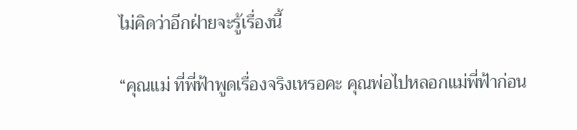ไม่คิดว่าอีกฝ่ายจะรู้เรื่องนี้

“คุณแม่ ที่พี่ฟ้าพูดเรื่องจริงเหรอคะ คุณพ่อไปหลอกแม่พี่ฟ้าก่อน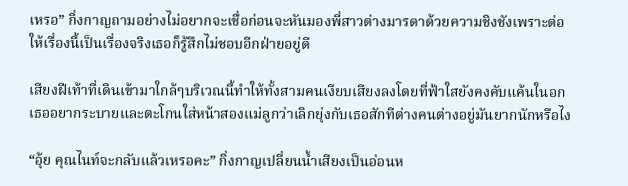เหรอ” กิ่งกาญถามอย่างไม่อยากจะเชื่อก่อนจะหันมองพี่สาวต่างมารดาด้วยความชิงชังเพราะต่อให้เรื่องนี้เป็นเรื่องจริงเธอก็รู้สึกไม่ชอบอีกฝ่ายอยู่ดี

เสียงฝีเท้าที่เดินเข้ามาใกล้ๆบริเวณนี้ทำให้ทั้งสามคนเงียบเสียงลงโดยที่ฟ้าใสยังคงคับแค้นในอกเธออยากระบายและตะโกนใส่หน้าสองแม่ลูกว่าเลิกยุ่งกับเธอสักทีต่างคนต่างอยู่มันยากนักหรือไง

“อุ้ย คุณไนท์จะกลับแล้วเหรอคะ” กิ่งกาญเปลี่ยนน้ำเสียงเป็นอ่อนห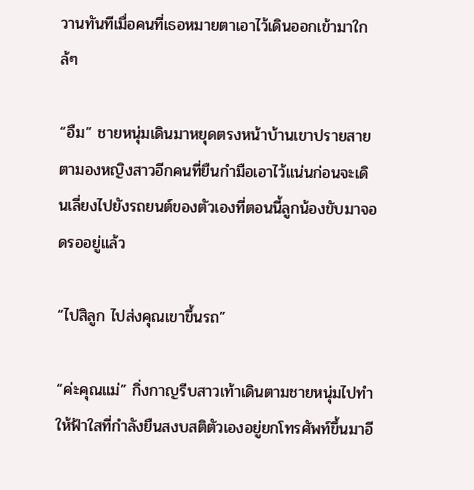วานทันทีเมื่อคนที่เธอหมายตาเอาไว้เดินออกเข้ามาใกล้ๆ

“อืม” ชายหนุ่มเดินมาหยุดตรงหน้าบ้านเขาปรายสายตามองหญิงสาวอีกคนที่ยืนกำมือเอาไว้แน่นก่อนจะเดินเลี่ยงไปยังรถยนต์ของตัวเองที่ตอนนี้ลูกน้องขับมาจอดรออยู่แล้ว

“ไปสิลูก ไปส่งคุณเขาขึ้นรถ”

“ค่ะคุณแม่” กิ่งกาญรีบสาวเท้าเดินตามชายหนุ่มไปทำให้ฟ้าใสที่กำลังยืนสงบสติตัวเองอยู่ยกโทรศัพท์ขึ้นมาอี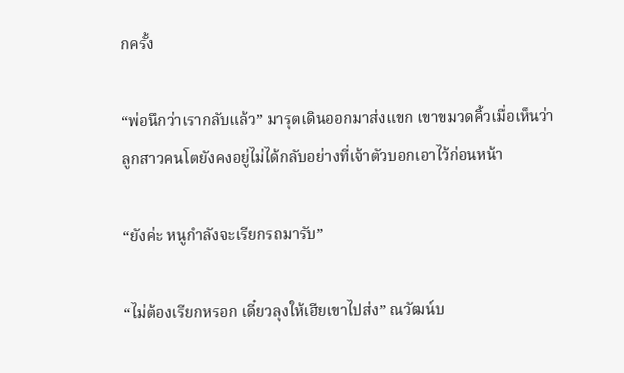กครั้ง

“พ่อนึกว่าเรากลับแล้ว” มารุตเดินออกมาส่งแขก เขาขมวดคิ้วเมื่อเห็นว่าลูกสาวคนโตยังคงอยู่ไม่ได้กลับอย่างที่เจ้าตัวบอกเอาไว้ก่อนหน้า

“ยังค่ะ หนูกำลังจะเรียกรถมารับ”

“ไม่ต้องเรียกหรอก เดี๋ยวลุงให้เฮียเขาไปส่ง” ณวัฒน์บ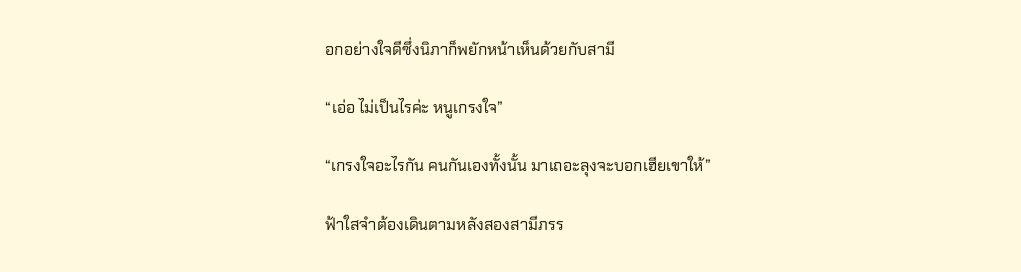อกอย่างใจดีซึ่งนิภาก็พยักหน้าเห็นด้วยกับสามี

“เอ่อ ไม่เป็นไรค่ะ หนูเกรงใจ”

“เกรงใจอะไรกัน คนกันเองทั้งนั้น มาเถอะลุงจะบอกเฮียเขาให้”

ฟ้าใสจำต้องเดินตามหลังสองสามีภรร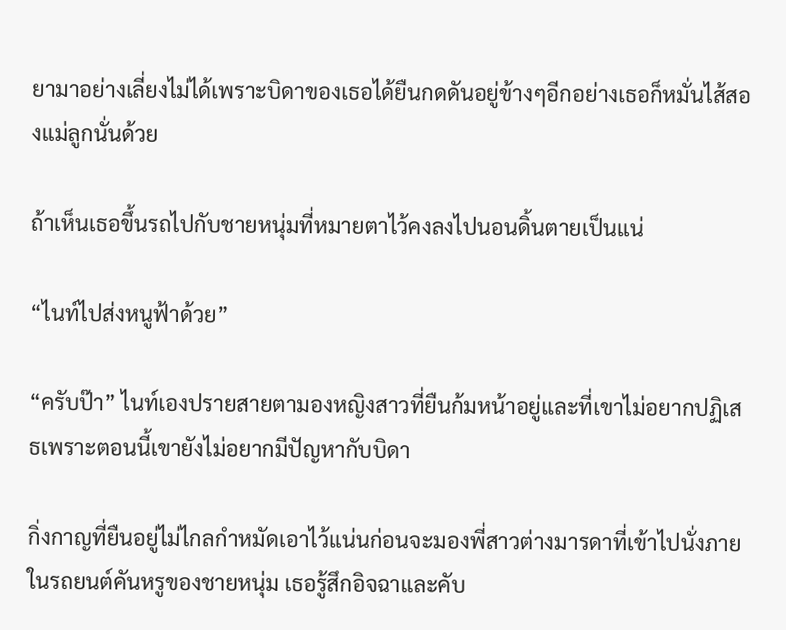ยามาอย่างเลี่ยงไม่ได้เพราะบิดาของเธอได้ยืนกดดันอยู่ข้างๆอีกอย่างเธอก็หมั่นไส้สองแม่ลูกนั่นด้วย

ถ้าเห็นเธอขึ้นรถไปกับชายหนุ่มที่หมายตาไว้คงลงไปนอนดิ้นตายเป็นแน่

“ไนท์ไปส่งหนูฟ้าด้วย”

“ครับป๊า” ไนท์เองปรายสายตามองหญิงสาวที่ยืนก้มหน้าอยู่และที่เขาไม่อยากปฏิเสธเพราะตอนนี้เขายังไม่อยากมีปัญหากับบิดา

กิ่งกาญที่ยืนอยู่ไม่ไกลกำหมัดเอาไว้แน่นก่อนจะมองพี่สาวต่างมารดาที่เข้าไปนั่งภายในรถยนต์คันหรูของชายหนุ่ม เธอรู้สึกอิจฉาและคับ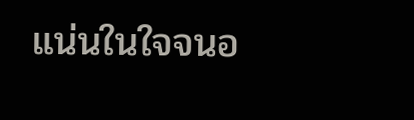แน่นในใจจนอ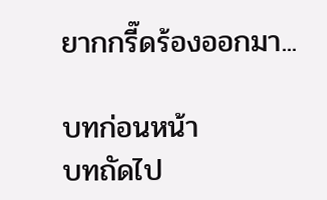ยากกรี๊ดร้องออกมา...

บทก่อนหน้า
บทถัดไป